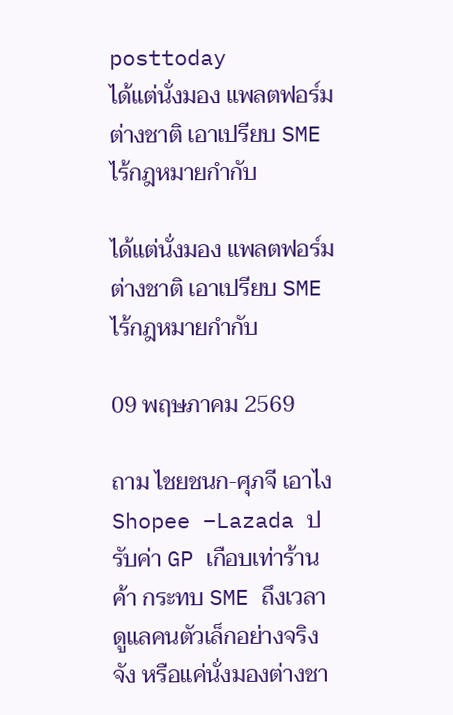posttoday
ได้แต่นั่งมอง แพลตฟอร์มต่างชาติ เอาเปรียบ SME ไร้กฎหมายกำกับ

ได้แต่นั่งมอง แพลตฟอร์มต่างชาติ เอาเปรียบ SME ไร้กฎหมายกำกับ

09 พฤษภาคม 2569

ถาม ไชยชนก-ศุภจี เอาไง Shopee –Lazada ปรับค่า GP เกือบเท่าร้านค้า กระทบ SME ถึงเวลาดูแลคนตัวเล็กอย่างจริงจัง หรือแค่นั่งมองต่างชา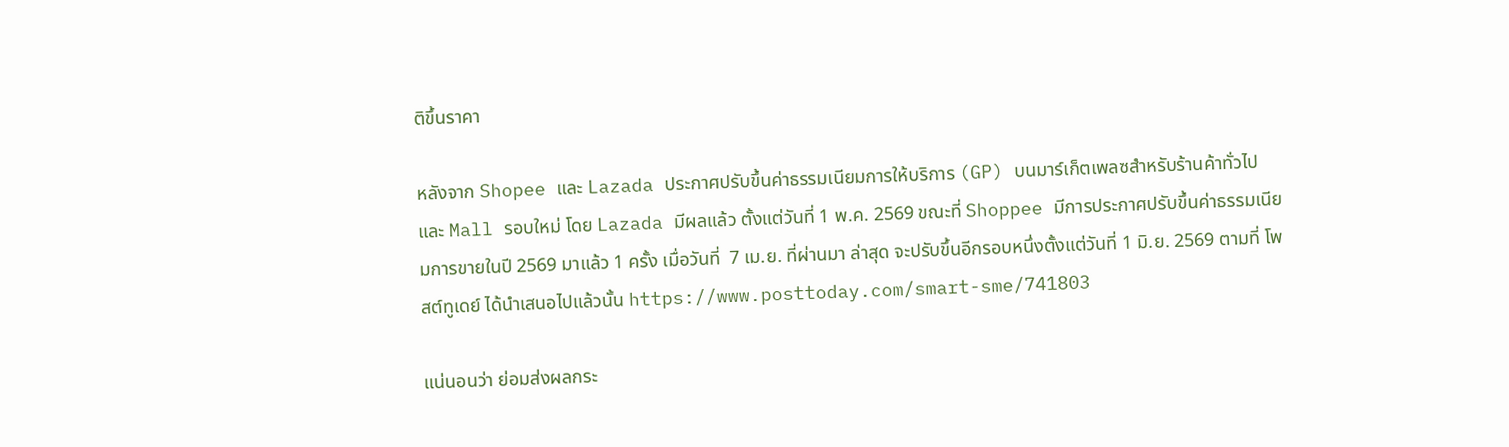ติขึ้นราคา

หลังจาก Shopee และ Lazada ประกาศปรับขึ้นค่าธรรมเนียมการให้บริการ (GP) บนมาร์เก็ตเพลซสำหรับร้านค้าทั่วไป และ Mall รอบใหม่ โดย Lazada มีผลแล้ว ตั้งแต่วันที่ 1 พ.ค. 2569 ขณะที่ Shoppee มีการประกาศปรับขึ้นค่าธรรมเนียมการขายในปี 2569 มาแล้ว 1 ครั้ง เมื่อวันที่  7 เม.ย. ที่ผ่านมา ล่าสุด จะปรับขึ้นอีกรอบหนึ่งตั้งแต่วันที่ 1 มิ.ย. 2569 ตามที่ โพสต์ทูเดย์ ได้นำเสนอไปแล้วนั้น https://www.posttoday.com/smart-sme/741803

แน่นอนว่า ย่อมส่งผลกระ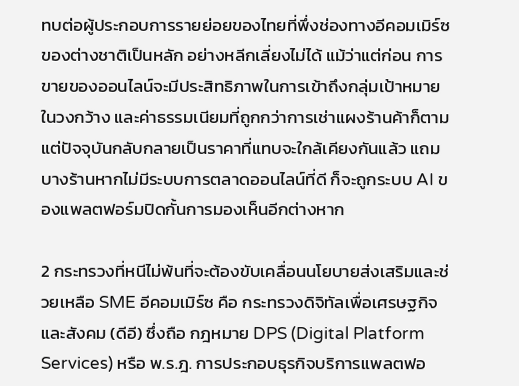ทบต่อผู้ประกอบการรายย่อยของไทยที่พึ่งช่องทางอีคอมเมิร์ซของต่างชาติเป็นหลัก อย่างหลีกเลี่ยงไม่ได้ แม้ว่าแต่ก่อน การขายของออนไลน์จะมีประสิทธิภาพในการเข้าถึงกลุ่มเป้าหมายในวงกว้าง และค่าธรรมเนียมที่ถูกกว่าการเช่าแผงร้านค้าก็ตาม แต่ปัจจุบันกลับกลายเป็นราคาที่แทบจะใกล้เคียงกันแล้ว แถมบางร้านหากไม่มีระบบการตลาดออนไลน์ที่ดี ก็จะถูกระบบ AI ของแพลตฟอร์มปิดกั้นการมองเห็นอีกต่างหาก

2 กระทรวงที่หนีไม่พ้นที่จะต้องขับเคลื่อนนโยบายส่งเสริมและช่วยเหลือ SME อีคอมเมิร์ซ คือ กระทรวงดิจิทัลเพื่อเศรษฐกิจและสังคม (ดีอี) ซึ่งถือ กฎหมาย DPS (Digital Platform Services) หรือ พ.ร.ฎ. การประกอบธุรกิจบริการแพลตฟอ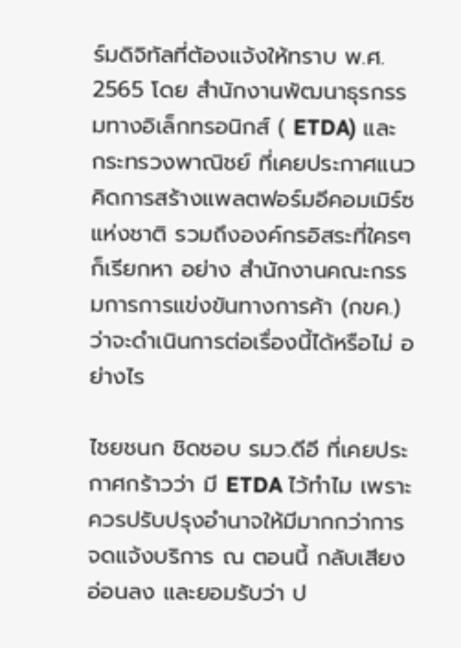ร์มดิจิทัลที่ต้องแจ้งให้ทราบ พ.ศ. 2565 โดย สำนักงานพัฒนาธุรกรรมทางอิเล็กทรอนิกส์ ( ETDA) และ กระทรวงพาณิชย์ ที่เคยประกาศแนวคิดการสร้างแพลตฟอร์มอีคอมเมิร์ซแห่งชาติ รวมถึงองค์กรอิสระที่ใครๆก็เรียกหา อย่าง สำนักงานคณะกรรมการการแข่งขันทางการค้า (กขค.) ว่าจะดำเนินการต่อเรื่องนี้ได้หรือไม่ อย่างไร

ไชยชนก ชิดชอบ รมว.ดีอี ที่เคยประกาศกร้าวว่า มี ETDA ไว้ทำไม เพราะควรปรับปรุงอำนาจให้มีมากกว่าการจดแจ้งบริการ ณ ตอนนี้ กลับเสียงอ่อนลง และยอมรับว่า ป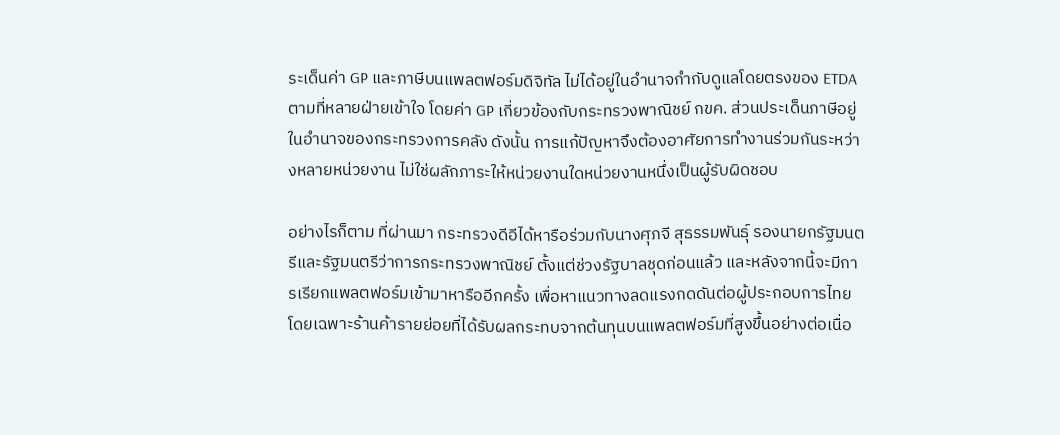ระเด็นค่า GP และภาษีบนแพลตฟอร์มดิจิทัล ไม่ได้อยู่ในอำนาจกำกับดูแลโดยตรงของ ETDA ตามที่หลายฝ่ายเข้าใจ โดยค่า GP เกี่ยวข้องกับกระทรวงพาณิชย์ กขค. ส่วนประเด็นภาษีอยู่ในอำนาจของกระทรวงการคลัง ดังนั้น การแก้ปัญหาจึงต้องอาศัยการทำงานร่วมกันระหว่างหลายหน่วยงาน ไม่ใช่ผลักภาระให้หน่วยงานใดหน่วยงานหนึ่งเป็นผู้รับผิดชอบ

อย่างไรก็ตาม ที่ผ่านมา กระทรวงดีอีได้หารือร่วมกับนางศุภจี สุธรรมพันธุ์ รองนายกรัฐมนตรีและรัฐมนตรีว่าการกระทรวงพาณิชย์ ตั้งแต่ช่วงรัฐบาลชุดก่อนแล้ว และหลังจากนี้จะมีการเรียกแพลตฟอร์มเข้ามาหารืออีกครั้ง เพื่อหาแนวทางลดแรงกดดันต่อผู้ประกอบการไทย โดยเฉพาะร้านค้ารายย่อยที่ได้รับผลกระทบจากต้นทุนบนแพลตฟอร์มที่สูงขึ้นอย่างต่อเนื่อ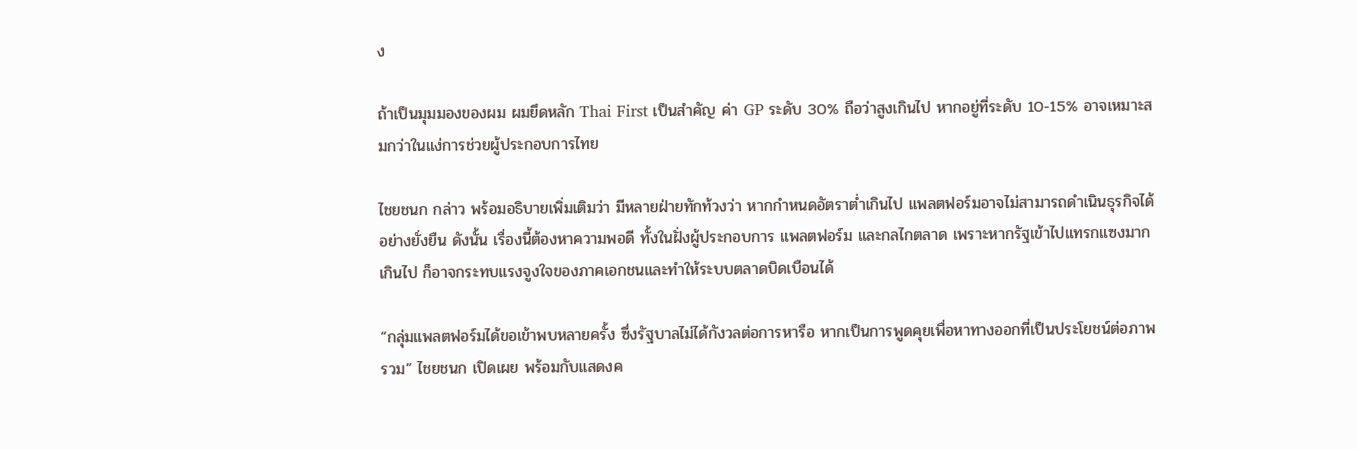ง

ถ้าเป็นมุมมองของผม ผมยึดหลัก Thai First เป็นสำคัญ ค่า GP ระดับ 30% ถือว่าสูงเกินไป หากอยู่ที่ระดับ 10-15% อาจเหมาะสมกว่าในแง่การช่วยผู้ประกอบการไทย

ไชยชนก กล่าว พร้อมอธิบายเพิ่มเติมว่า มีหลายฝ่ายทักท้วงว่า หากกำหนดอัตราต่ำเกินไป แพลตฟอร์มอาจไม่สามารถดำเนินธุรกิจได้อย่างยั่งยืน ดังนั้น เรื่องนี้ต้องหาความพอดี ทั้งในฝั่งผู้ประกอบการ แพลตฟอร์ม และกลไกตลาด เพราะหากรัฐเข้าไปแทรกแซงมากเกินไป ก็อาจกระทบแรงจูงใจของภาคเอกชนและทำให้ระบบตลาดบิดเบือนได้

“กลุ่มแพลตฟอร์มได้ขอเข้าพบหลายครั้ง ซึ่งรัฐบาลไม่ได้กังวลต่อการหารือ หากเป็นการพูดคุยเพื่อหาทางออกที่เป็นประโยชน์ต่อภาพรวม” ไชยชนก เปิดเผย พร้อมกับแสดงค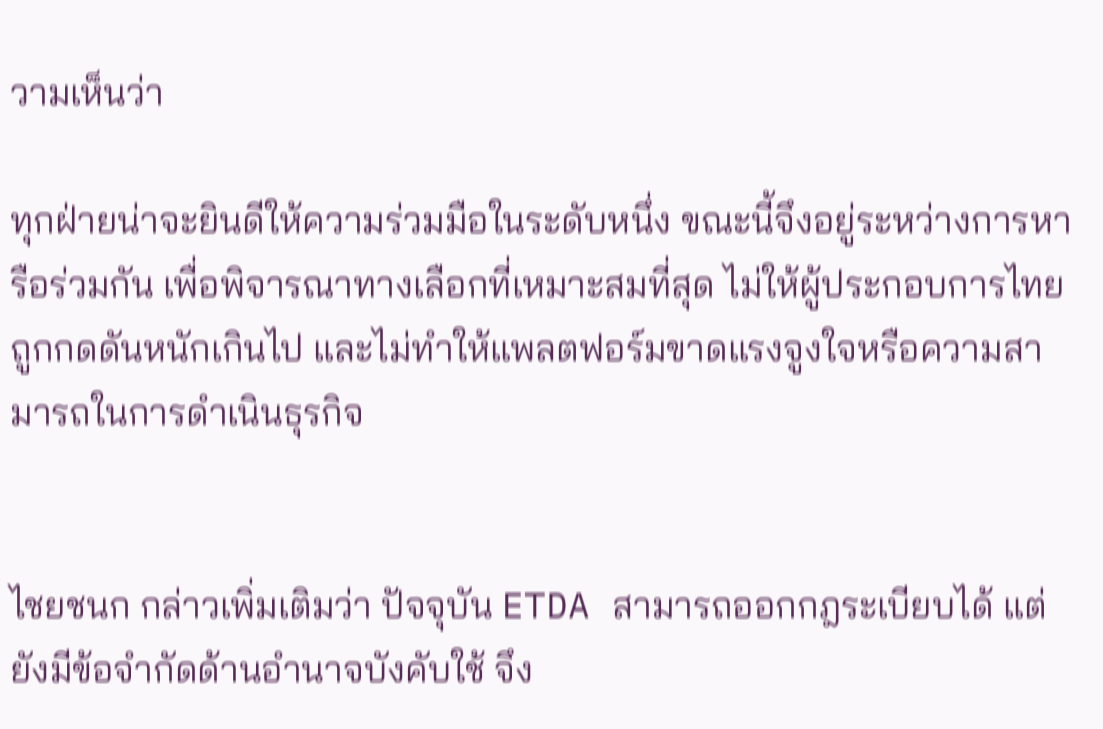วามเห็นว่า

ทุกฝ่ายน่าจะยินดีให้ความร่วมมือในระดับหนึ่ง ขณะนี้จึงอยู่ระหว่างการหารือร่วมกัน เพื่อพิจารณาทางเลือกที่เหมาะสมที่สุด ไม่ให้ผู้ประกอบการไทยถูกกดดันหนักเกินไป และไม่ทำให้แพลตฟอร์มขาดแรงจูงใจหรือความสามารถในการดำเนินธุรกิจ


ไชยชนก กล่าวเพิ่มเติมว่า ปัจจุบัน ETDA สามารถออกกฎระเบียบได้ แต่ยังมีข้อจำกัดด้านอำนาจบังคับใช้ จึง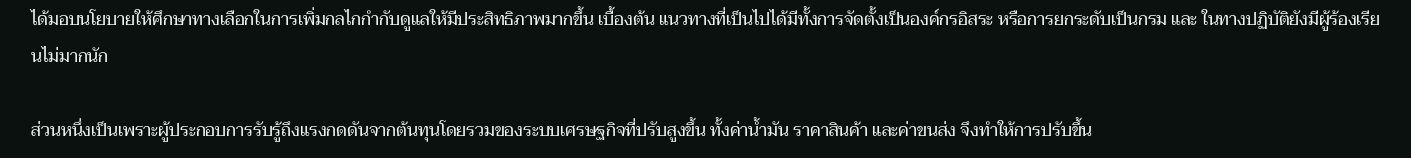ได้มอบนโยบายให้ศึกษาทางเลือกในการเพิ่มกลไกกำกับดูแลให้มีประสิทธิภาพมากขึ้น เบื้องต้น แนวทางที่เป็นไปได้มีทั้งการจัดตั้งเป็นองค์กรอิสระ หรือการยกระดับเป็นกรม และ ในทางปฏิบัติยังมีผู้ร้องเรียนไม่มากนัก

ส่วนหนึ่งเป็นเพราะผู้ประกอบการรับรู้ถึงแรงกดดันจากต้นทุนโดยรวมของระบบเศรษฐกิจที่ปรับสูงขึ้น ทั้งค่าน้ำมัน ราคาสินค้า และค่าขนส่ง จึงทำให้การปรับขึ้น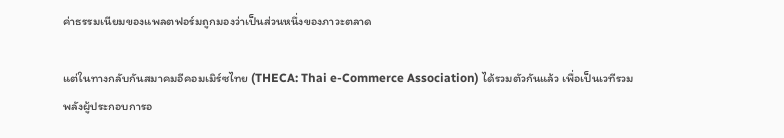ค่าธรรมเนียมของแพลตฟอร์มถูกมองว่าเป็นส่วนหนึ่งของภาวะตลาด

แต่ในทางกลับกันสมาคมอีคอมเมิร์ซไทย (THECA: Thai e-Commerce Association) ได้รวมตัวกันแล้ว เพื่อเป็นเวทีรวมพลังผู้ประกอบการอ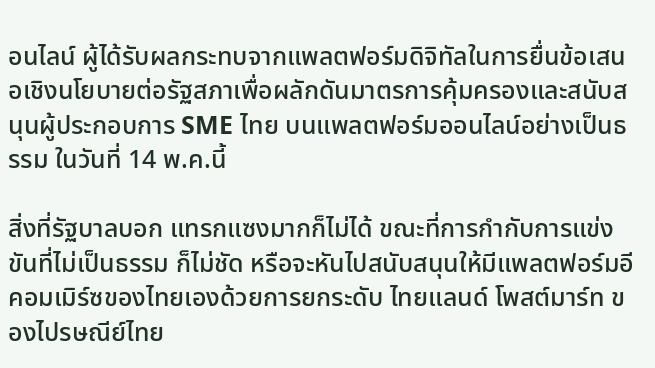อนไลน์ ผู้ได้รับผลกระทบจากแพลตฟอร์มดิจิทัลในการยื่นข้อเสนอเชิงนโยบายต่อรัฐสภาเพื่อผลักดันมาตรการคุ้มครองและสนับสนุนผู้ประกอบการ SME ไทย บนแพลตฟอร์มออนไลน์อย่างเป็นธรรม ในวันที่ 14 พ.ค.นี้

สิ่งที่รัฐบาลบอก แทรกแซงมากก็ไม่ได้ ขณะที่การกำกับการแข่งขันที่ไม่เป็นธรรม ก็ไม่ชัด หรือจะหันไปสนับสนุนให้มีแพลตฟอร์มอีคอมเมิร์ซของไทยเองด้วยการยกระดับ ไทยแลนด์ โพสต์มาร์ท ของไปรษณีย์ไทย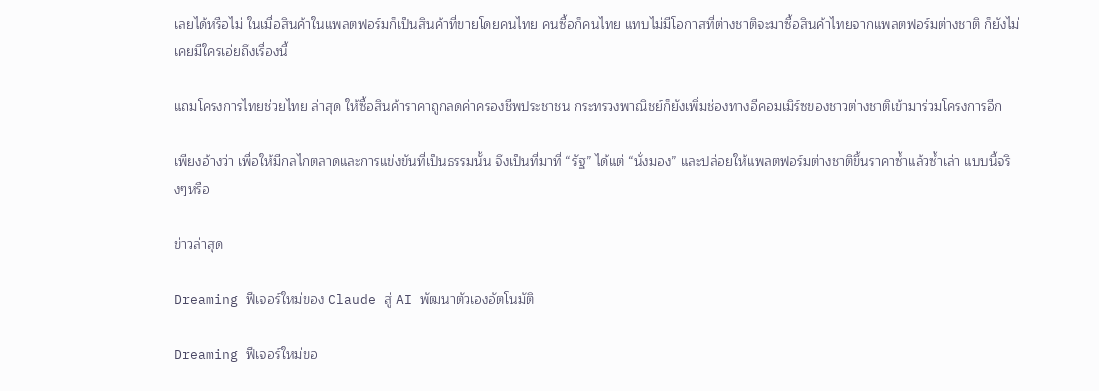เลยได้หรือไม่ ในเมื่อสินค้าในแพลตฟอร์มก็เป็นสินค้าที่ขายโดยคนไทย คนซื้อก็คนไทย แทบไม่มีโอกาสที่ต่างชาติจะมาซื้อสินค้าไทยจากแพลตฟอร์มต่างชาติ ก็ยังไม่เคยมีใครเอ่ยถึงเรื่องนี้

แถมโครงการไทยช่วยไทย ล่าสุด ให้ซื้อสินค้าราคาถูกลดค่าครองชีพประชาชน กระทรวงพาณิชย์ก็ยังเพิ่มช่องทางอีคอมเมิร์ซของชาวต่างชาติเข้ามาร่วมโครงการอีก

เพียงอ้างว่า เพื่อให้มีกลไกตลาดและการแข่งขันที่เป็นธรรมนั้น จึงเป็นที่มาที่ “รัฐ” ได้แต่ “นั่งมอง” และปล่อยให้แพลตฟอร์มต่างชาติขึ้นราคาซ้ำแล้วซ้ำเล่า แบบนี้จริงๆหรือ

ข่าวล่าสุด

Dreaming ฟีเจอร์ใหม่ของ Claude สู่ AI พัฒนาตัวเองอัตโนมัติ

Dreaming ฟีเจอร์ใหม่ขอ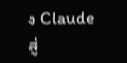ง Claude สู่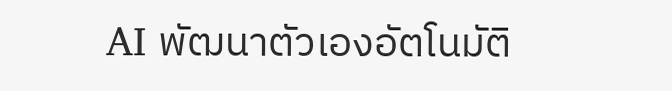AI พัฒนาตัวเองอัตโนมัติ